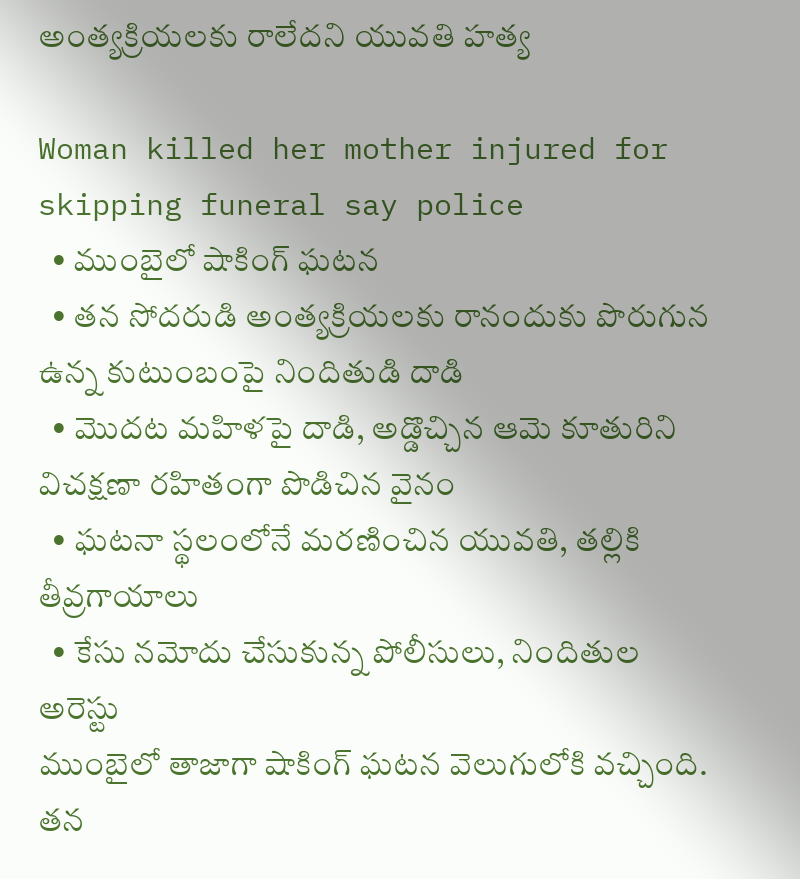అంత్యక్రియలకు రాలేదని యువతి హత్య

Woman killed her mother injured for skipping funeral say police
  • ముంబైలో షాకింగ్ ఘటన
  • తన సోదరుడి అంత్యక్రియలకు రానందుకు పొరుగున ఉన్న కుటుంబంపై నిందితుడి దాడి
  • మొదట మహిళపై దాడి, అడ్డొచ్చిన ఆమె కూతురిని విచక్షణా రహితంగా పొడిచిన వైనం
  • ఘటనా స్థలంలోనే మరణించిన యువతి, తల్లికి తీవ్రగాయాలు
  • కేసు నమోదు చేసుకున్న పోలీసులు, నిందితుల అరెస్టు
ముంబైలో తాజాగా షాకింగ్ ఘటన వెలుగులోకి వచ్చింది. తన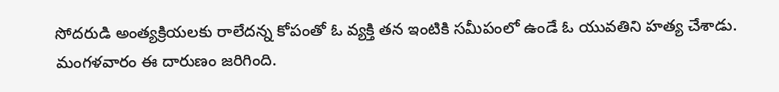సోదరుడి అంత్యక్రియలకు రాలేదన్న కోపంతో ఓ వ్యక్తి తన ఇంటికి సమీపంలో ఉండే ఓ యువతిని హత్య చేశాడు. మంగళవారం ఈ దారుణం జరిగింది.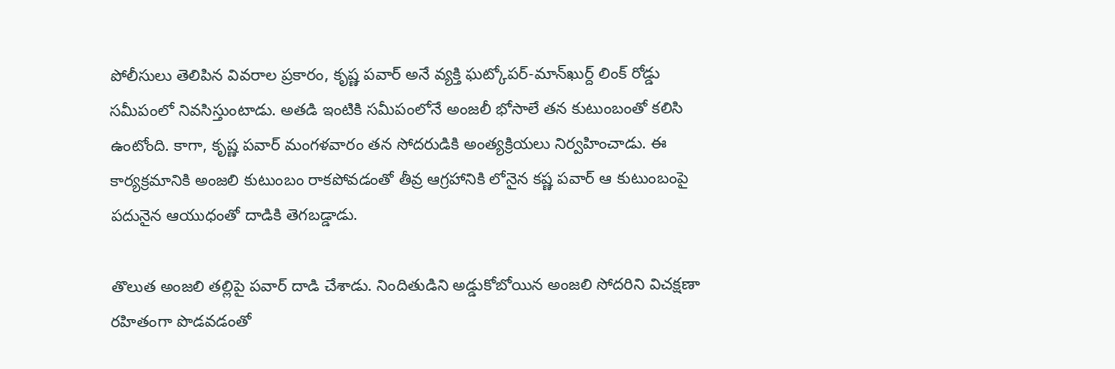పోలీసులు తెలిపిన వివరాల ప్రకారం, కృష్ణ పవార్ అనే వ్యక్తి ఘట్కోపర్-మాన్‌ఖుర్ద్ లింక్ రోడ్డు సమీపంలో నివసిస్తుంటాడు. అతడి ఇంటికి సమీపంలోనే అంజలీ భోసాలే తన కుటుంబంతో కలిసి ఉంటోంది. కాగా, కృష్ణ పవార్ మంగళవారం తన సోదరుడికి అంత్యక్రియలు నిర్వహించాడు. ఈ కార్యక్రమానికి అంజలి కుటుంబం రాకపోవడంతో తీవ్ర ఆగ్రహానికి లోనైన కష్ణ పవార్ ఆ కుటుంబంపై పదునైన ఆయుధంతో దాడికి తెగబడ్డాడు.

తొలుత అంజలి తల్లిపై పవార్ దాడి చేశాడు. నిందితుడిని అడ్డుకోబోయిన అంజలి సోదరిని విచక్షణా రహితంగా పొడవడంతో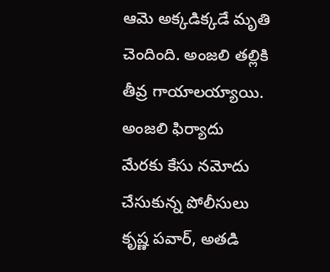ఆమె అక్కడిక్కడే మృతి చెందింది. అంజలి తల్లికి తీవ్ర గాయాలయ్యాయి. అంజలి ఫిర్యాదు మేరకు కేసు నమోదు చేసుకున్న పోలీసులు కృష్ణ పవార్, అతడి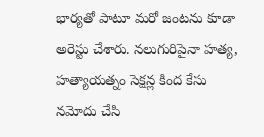భార్యతో పాటూ మరో జంటను కూడా అరెస్టు చేశారు. నలుగురిపైనా హత్య, హత్యాయత్నం సెక్షన్ల కింద కేసు నమోదు చేసి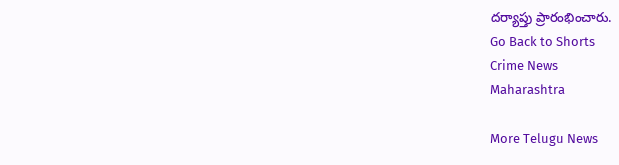దర్యాప్తు ప్రారంభించారు.
Go Back to Shorts
Crime News
Maharashtra

More Telugu News